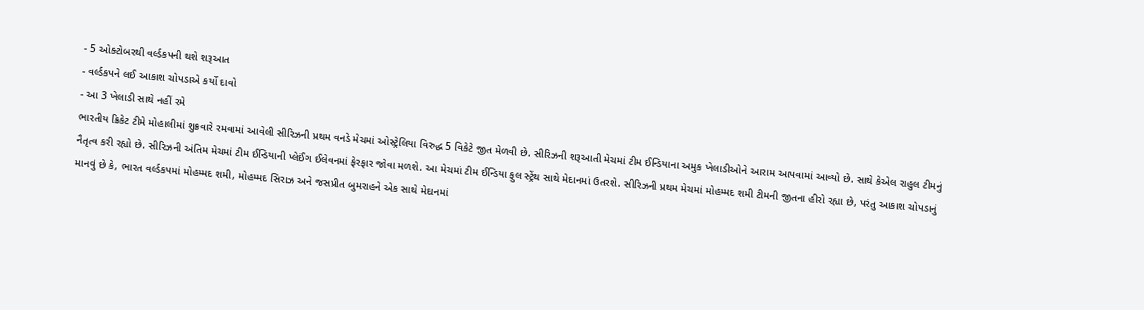- 5 ઓક્ટોબરથી વર્લ્ડકપની થશે શરૂઆત
- વર્લ્ડકપને લઈ આકાશ ચોપડાએ કર્યો દાવો
- આ 3 ખેલાડી સાથે નહીં રમે
ભારતીય ક્રિકેટ ટીમે મોહાલીમાં શુક્રવારે રમવામાં આવેલી સીરિઝની પ્રથમ વનડે મેચમાં ઓસ્ટ્રેલિયા વિરુદ્ધ 5 વિકેટે જીત મેળવી છે. સીરિઝની શરૂઆતી મેચમાં ટીમ ઈન્ડિયાના અમુક ખેલાડીઓને આરામ આપવામાં આવ્યો છે. સાથે કેએલ રાહુલ ટીમનું નૈતૃત્વ કરી રહ્યો છે. સીરિઝની અંતિમ મેચમાં ટીમ ઈન્ડિયાની પ્લેઈંગ ઈલેવનમાં ફેરફાર જોવા મળશે. આ મેચમાં ટીમ ઈન્ડિયા ફુલ સ્ટ્રેંથ સાથે મેદાનમાં ઉતરશે. સીરિઝની પ્રથમ મેચમાં મોહમ્મદ શમી ટીમની જીતના હીરો રહ્યા છે, પરંતુ આકાશ ચોપડાનું માનવું છે કે, ભારત વર્લ્ડકપમાં મોહમ્મદ શમી, મોહમ્મદ સિરાઝ અને જસપ્રીત બુમરાહને એક સાથે મેદાનમાં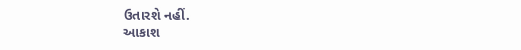ઉતારશે નહીં.
આકાશ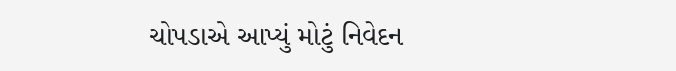ચોપડાએ આપ્યું મોટું નિવેદન